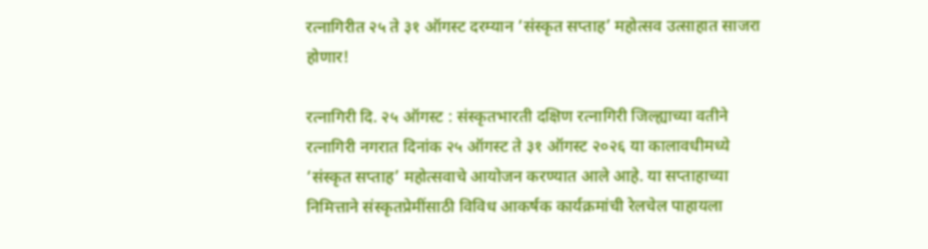रत्नागिरीत २५ ते ३१ ऑगस्ट दरम्यान ‘संस्कृत सप्ताह’ महोत्सव उत्साहात साजरा होणार!

रत्नागिरी दि. २५ ऑगस्ट : संस्कृतभारती दक्षिण रत्नागिरी जिल्ह्याच्या वतीने रत्नागिरी नगरात दिनांक २५ ऑगस्ट ते ३१ ऑगस्ट २०२६ या कालावधीमध्ये ‘संस्कृत सप्ताह’ महोत्सवाचे आयोजन करण्यात आले आहे. या सप्ताहाच्या निमित्ताने संस्कृतप्रेमींसाठी विविध आकर्षक कार्यक्रमांची रेलचेल पाहायला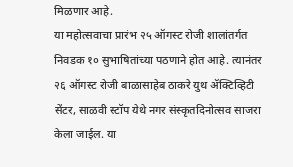मिळणार आहे.
या महोत्सवाचा प्रारंभ २५ ऑगस्ट रोजी शालांतर्गत निवडक १० सुभाषितांच्या पठणाने होत आहे. त्यानंतर २६ ऑगस्ट रोजी बाळासाहेब ठाकरे युथ ॲक्टिव्हिटी सेंटर, साळवी स्टॉप येथे नगर संस्कृतदिनोत्सव साजरा केला जाईल. या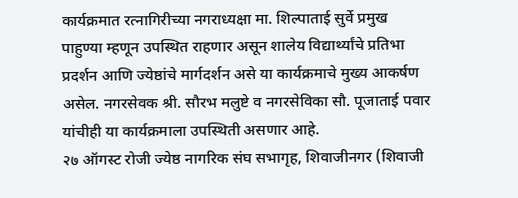कार्यक्रमात रत्नागिरीच्या नगराध्यक्षा मा. शिल्पाताई सुर्वे प्रमुख पाहुण्या म्हणून उपस्थित राहणार असून शालेय विद्यार्थ्यांचे प्रतिभा प्रदर्शन आणि ज्येष्ठांचे मार्गदर्शन असे या कार्यक्रमाचे मुख्य आकर्षण असेल. नगरसेवक श्री. सौरभ मलुष्टे व नगरसेविका सौ. पूजाताई पवार यांचीही या कार्यक्रमाला उपस्थिती असणार आहे.
२७ ऑगस्ट रोजी ज्येष्ठ नागरिक संघ सभागृह, शिवाजीनगर (शिवाजी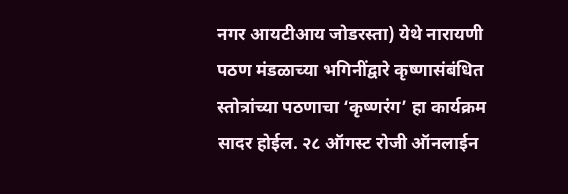नगर आयटीआय जोडरस्ता) येथे नारायणी पठण मंडळाच्या भगिनींद्वारे कृष्णासंबंधित स्तोत्रांच्या पठणाचा ‘कृष्णरंग’ हा कार्यक्रम सादर होईल. २८ ऑगस्ट रोजी ऑनलाईन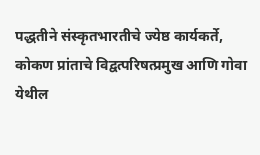पद्धतीने संस्कृतभारतीचे ज्येष्ठ कार्यकर्ते, कोकण प्रांताचे विद्वत्परिषत्प्रमुख आणि गोवा येथील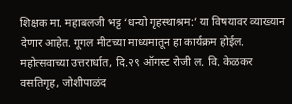शिक्षक मा. महाबलजी भट्ट ‘धन्यो गृहस्थाश्रम:’ या विषयावर व्याख्यान देणार आहेत. गूगल मीटच्या माध्यमातून हा कार्यक्रम होईल.
महोत्सवाच्या उत्तरार्धात, दि.२९ ऑगस्ट रोजी ल. वि. केळकर वसतिगृह, जोशीपाळंद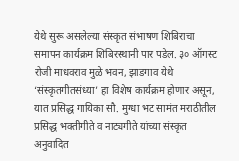येथे सुरू असलेल्या संस्कृत संभाषण शिबिराचा समापन कार्यक्रम शिबिरस्थानी पार पडेल. ३० ऑगस्ट रोजी माधवराव मुळे भवन, झाडगाव येथे ‘संस्कृतगीतसंध्या’ हा विशेष कार्यक्रम होणार असून, यात प्रसिद्ध गायिका सौ. मुग्धा भट सामंत मराठीतील प्रसिद्ध भक्तीगीते व नाट्यगीते यांच्या संस्कृत अनुवादित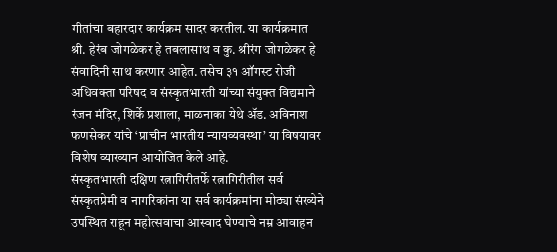गीतांचा बहारदार कार्यक्रम सादर करतील. या कार्यक्रमात श्री. हेरंब जोगळेकर हे तबलासाथ व कु. श्रीरंग जोगळेकर हे संवादिनी साथ करणार आहेत. तसेच ३१ ऑगस्ट रोजी अधिवक्ता परिषद व संस्कृतभारती यांच्या संयुक्त विद्यमाने रंजन मंदिर, शिर्के प्रशाला, माळनाका येथे ॲड. अविनाश फणसेकर यांचे ‘प्राचीन भारतीय न्यायव्यवस्था’ या विषयावर विशेष व्याख्यान आयोजित केले आहे.
संस्कृतभारती दक्षिण रत्नागिरीतर्फे रत्नागिरीतील सर्व संस्कृतप्रेमी व नागरिकांना या सर्व कार्यक्रमांना मोठ्या संख्येने उपस्थित राहून महोत्सवाचा आस्वाद घेण्याचे नम्र आवाहन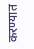करण्यात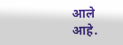आले आहे.